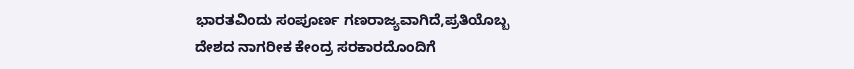ಭಾರತವಿಂದು ಸಂಪೂರ್ಣ ಗಣರಾಜ್ಯವಾಗಿದೆ,ಪ್ರತಿಯೊಬ್ಬ ದೇಶದ ನಾಗರೀಕ ಕೇಂದ್ರ ಸರಕಾರದೊಂದಿಗೆ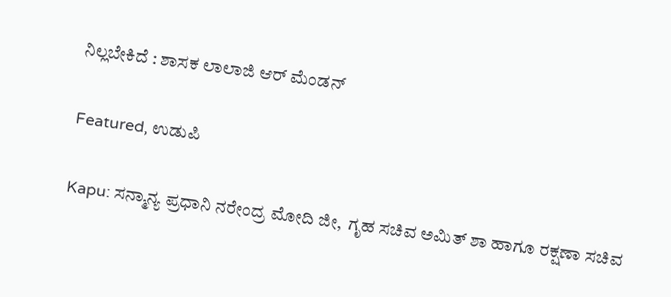ನಿಲ್ಲಬೇಕಿದೆ : ಶಾಸಕ ಲಾಲಾಜಿ ಆರ್ ಮೆಂಡನ್

Featured, ಉಡುಪಿ

Kapu: ಸನ್ಮಾನ್ಯ ಪ್ರಧಾನಿ ನರೇಂದ್ರ ಮೋದಿ ಜೀ,  ಗೃಹ ಸಚಿವ ಅಮಿತ್ ಶಾ ಹಾಗೂ ರಕ್ಷಣಾ ಸಚಿವ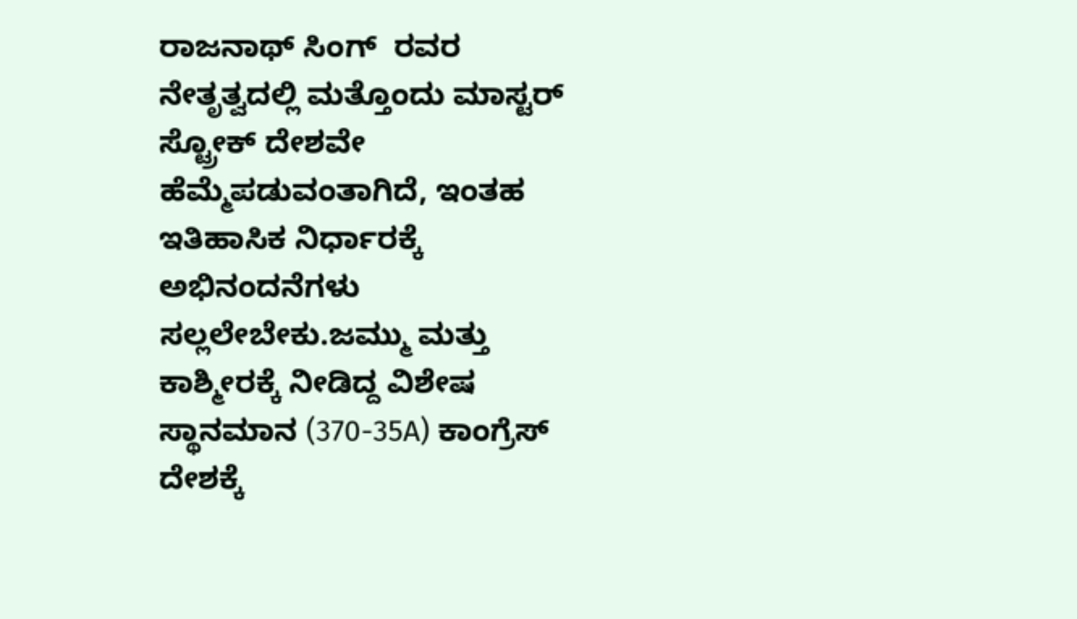ರಾಜನಾಥ್ ಸಿಂಗ್  ರವರ ನೇತೃತ್ವದಲ್ಲಿ ಮತ್ತೊಂದು ಮಾಸ್ಟರ್  ಸ್ಟ್ರೋಕ್ ದೇಶವೇ ಹೆಮ್ಮೆಪಡುವಂತಾಗಿದೆ, ಇಂತಹ ಇತಿಹಾಸಿಕ ನಿರ್ಧಾರಕ್ಕೆ ಅಭಿನಂದನೆಗಳು ಸಲ್ಲಲೇಬೇಕು.ಜಮ್ಮು ಮತ್ತು ಕಾಶ್ಮೀರಕ್ಕೆ ನೀಡಿದ್ದ ವಿಶೇಷ ಸ್ಥಾನಮಾನ (370-35A) ಕಾಂಗ್ರೆಸ್ ದೇಶಕ್ಕೆ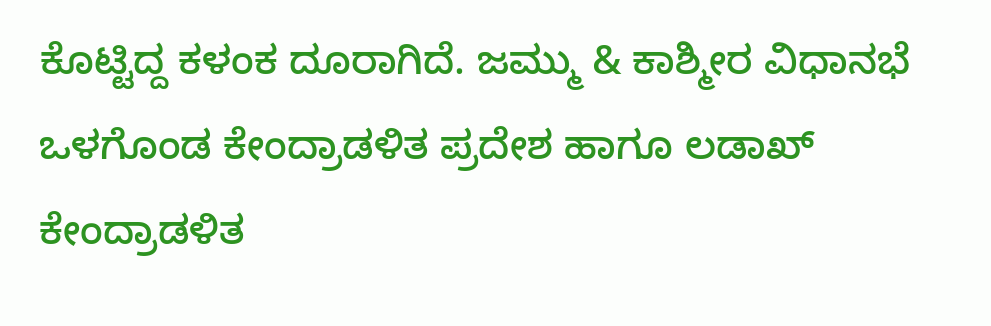ಕೊಟ್ಟಿದ್ದ ಕಳಂಕ ದೂರಾಗಿದೆ. ಜಮ್ಮು & ಕಾಶ್ಮೀರ ವಿಧಾನಭೆ ಒಳಗೊಂಡ ಕೇಂದ್ರಾಡಳಿತ ಪ್ರದೇಶ ಹಾಗೂ ಲಡಾಖ್ ಕೇಂದ್ರಾಡಳಿತ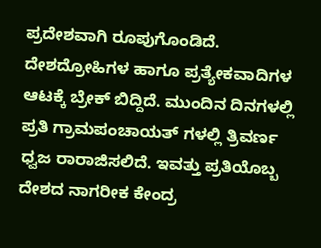ಪ್ರದೇಶವಾಗಿ ರೂಪುಗೊಂಡಿದೆ. ದೇಶದ್ರೋಹಿಗಳ ಹಾಗೂ ಪ್ರತ್ಯೇಕವಾದಿಗಳ ಆಟಕ್ಕೆ ಬ್ರೇಕ್ ಬಿದ್ದಿದೆ. ಮುಂದಿನ ದಿನಗಳಲ್ಲಿ ಪ್ರತಿ ಗ್ರಾಮಪಂಚಾಯತ್ ಗಳಲ್ಲಿ ತ್ರಿವರ್ಣ ಧ್ವಜ ರಾರಾಜಿಸಲಿದೆ. ಇವತ್ತು ಪ್ರತಿಯೊಬ್ಬ ದೇಶದ ನಾಗರೀಕ ಕೇಂದ್ರ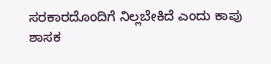ಸರಕಾರದೊಂದಿಗೆ ನಿಲ್ಲಬೇಕಿದೆ ಎಂದು ಕಾಪು ಶಾಸಕ‌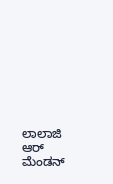ಲಾಲಾಜಿ ಆರ್ ಮೆಂಡನ್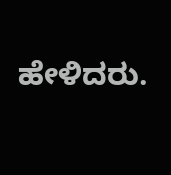ಹೇಳಿದರು.